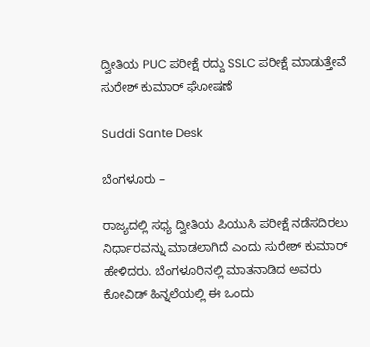ದ್ವೀತಿಯ PUC ಪರೀಕ್ಷೆ ರದ್ದು SSLC ಪರೀಕ್ಷೆ ಮಾಡುತ್ತೇವೆ ಸುರೇಶ್ ಕುಮಾರ್ ಘೋಷಣೆ

Suddi Sante Desk

ಬೆಂಗಳೂರು –

ರಾಜ್ಯದಲ್ಲಿ ಸಧ್ಯ ದ್ವೀತಿಯ ಪಿಯುಸಿ ಪರೀಕ್ಷೆ ನಡೆಸದಿರಲು ನಿರ್ಧಾರವನ್ನು ಮಾಡಲಾಗಿದೆ ಎಂದು ಸುರೇಶ್ ಕುಮಾರ್ ಹೇಳಿದರು. ಬೆಂಗಳೂರಿನಲ್ಲಿ ಮಾತನಾಡಿದ ಅವರು ಕೋವಿಡ್ ಹಿನ್ನಲೆಯಲ್ಲಿ ಈ ಒಂದು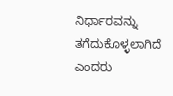ನಿರ್ಧಾರವನ್ನು ತಗೆದುಕೊಳ್ಳಲಾಗಿದೆ ಎಂದರು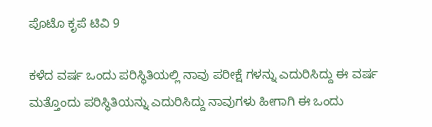ಪೊಟೊ ಕೃಪೆ ಟಿವಿ 9

ಕಳೆದ ವರ್ಷ ಒಂದು ಪರಿಸ್ಥಿತಿಯಲ್ಲಿ ನಾವು ಪರೀಕ್ಷೆ ಗಳನ್ನು ಎದುರಿಸಿದ್ದು ಈ ವರ್ಷ ಮತ್ತೊಂದು ಪರಿಸ್ಥಿತಿಯನ್ನು ಎದುರಿಸಿದ್ದು ನಾವುಗಳು ಹೀಗಾಗಿ ಈ ಒಂದು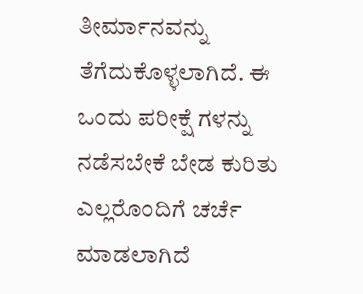ತೀರ್ಮಾನವನ್ನು ತೆಗೆದುಕೊಳ್ಳಲಾಗಿದೆ. ಈ ಒಂದು ಪರೀಕ್ಷೆ ಗಳನ್ನು ನಡೆಸಬೇಕೆ ಬೇಡ ಕುರಿತು ಎಲ್ಲರೊಂದಿಗೆ ಚರ್ಚೆ ಮಾಡಲಾಗಿದೆ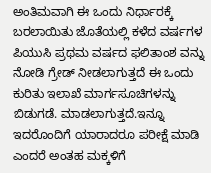ಅಂತಿಮವಾಗಿ ಈ ಒಂದು ನಿರ್ಧಾರಕ್ಕೆ ಬರಲಾಯಿತು ಜೊತೆಯಲ್ಲಿ ಕಳೆದ ವರ್ಷಗಳ ಪಿಯುಸಿ ಪ್ರಥಮ ವರ್ಷದ ಫಲಿತಾಂಶ ವನ್ನು ನೋಡಿ ಗ್ರೇಡ್ ನೀಡಲಾಗುತ್ತದೆ ಈ ಒಂದು ಕುರಿತು ಇಲಾಖೆ ಮಾರ್ಗಸೂಚಿಗಳನ್ನು ಬಿಡುಗಡೆ. ಮಾಡಲಾಗುತ್ತದೆ.ಇನ್ನೂ ಇದರೊಂದಿಗೆ ಯಾರಾದರೂ ಪರೀಕ್ಷೆ ಮಾಡಿ ಎಂದರೆ ಅಂತಹ ಮಕ್ಕಳಿಗೆ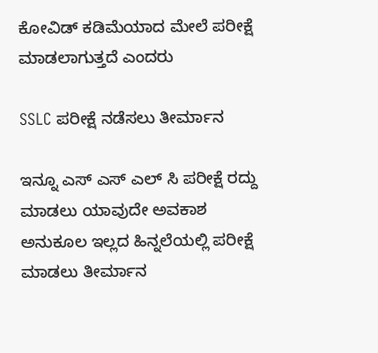ಕೋವಿಡ್ ಕಡಿಮೆಯಾದ ಮೇಲೆ ಪರೀಕ್ಷೆ ಮಾಡಲಾಗುತ್ತದೆ ಎಂದರು

SSLC ಪರೀಕ್ಷೆ ನಡೆಸಲು ತೀರ್ಮಾನ

ಇನ್ನೂ ಎಸ್ ಎಸ್ ಎಲ್ ಸಿ ಪರೀಕ್ಷೆ ರದ್ದು ಮಾಡಲು ಯಾವುದೇ ಅವಕಾಶ ಅನುಕೂಲ ಇಲ್ಲದ ಹಿನ್ನಲೆಯಲ್ಲಿ ಪರೀಕ್ಷೆ ಮಾಡಲು ತೀರ್ಮಾನ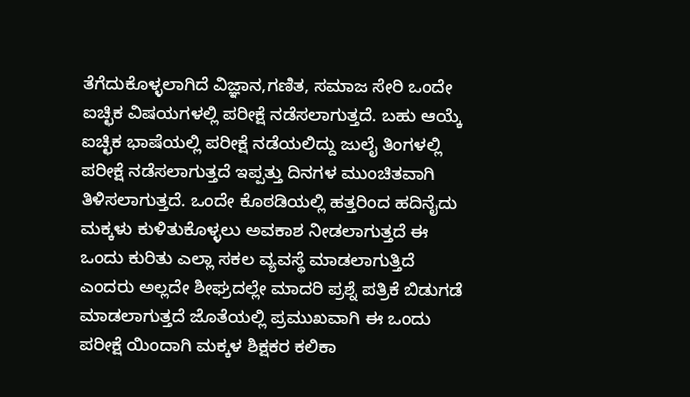ತೆಗೆದುಕೊಳ್ಳಲಾಗಿದೆ ವಿಜ್ಞಾನ,ಗಣಿತ, ಸಮಾಜ ಸೇರಿ ಒಂದೇ ಐಚ್ಛಿಕ ವಿಷಯಗಳಲ್ಲಿ ಪರೀಕ್ಷೆ ನಡೆಸಲಾಗುತ್ತದೆ. ಬಹು ಆಯ್ಕೆ ಐಚ್ಛಿಕ ಭಾಷೆಯಲ್ಲಿ ಪರೀಕ್ಷೆ ನಡೆಯಲಿದ್ದು ಜುಲೈ ತಿಂಗಳಲ್ಲಿ ಪರೀಕ್ಷೆ ನಡೆಸಲಾಗುತ್ತದೆ ಇಪ್ಪತ್ತು ದಿನಗಳ ಮುಂಚಿತವಾಗಿ ತಿಳಿಸಲಾಗುತ್ತದೆ. ಒಂದೇ ಕೊಠಡಿಯಲ್ಲಿ ಹತ್ತರಿಂದ ಹದಿನೈದು ಮಕ್ಕಳು ಕುಳಿತುಕೊಳ್ಳಲು ಅವಕಾಶ ನೀಡಲಾಗುತ್ತದೆ ‌ಈ ಒಂದು ಕುರಿತು ಎಲ್ಲಾ ಸಕಲ ವ್ಯವಸ್ಥೆ ಮಾಡಲಾಗುತ್ತಿದೆ ಎಂದರು ಅಲ್ಲದೇ ಶೀಘ್ರದಲ್ಲೇ ಮಾದರಿ ಪ್ರಶ್ನೆ ಪತ್ರಿಕೆ ಬಿಡುಗಡೆ ಮಾಡಲಾಗುತ್ತದೆ ಜೊತೆಯಲ್ಲಿ ಪ್ರಮುಖವಾಗಿ ಈ ಒಂದು ಪರೀಕ್ಷೆ ಯಿಂದಾಗಿ ಮಕ್ಕಳ ಶಿಕ್ಷಕರ ಕಲಿಕಾ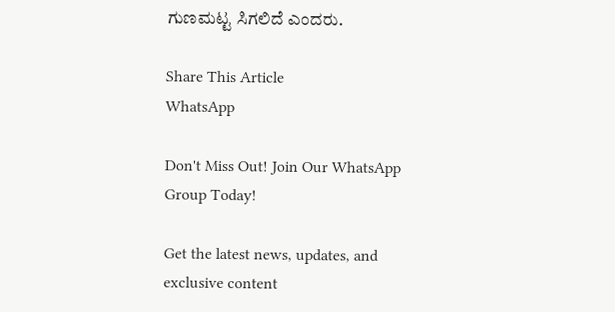ಗುಣಮಟ್ಟ ಸಿಗಲಿದೆ ಎಂದರು.

Share This Article
WhatsApp

Don't Miss Out! Join Our WhatsApp Group Today!

Get the latest news, updates, and exclusive content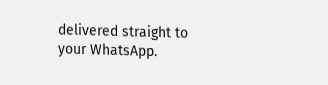delivered straight to your WhatsApp.